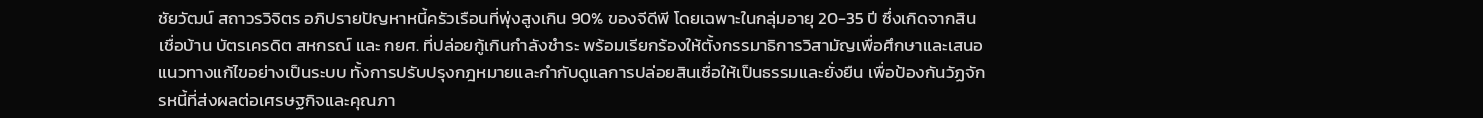ชัยวัฒน์ สถาวรวิจิตร อภิปรายปัญหาหนี้ครัวเรือนที่พุ่งสูงเกิน 90% ของจีดีพี โดยเฉพาะในกลุ่มอายุ 20-35 ปี ซึ่งเกิดจากสินเชื่อบ้าน บัตรเครดิต สหกรณ์ และ กยศ. ที่ปล่อยกู้เกินกำลังชำระ พร้อมเรียกร้องให้ตั้งกรรมาธิการวิสามัญเพื่อศึกษาและเสนอแนวทางแก้ไขอย่างเป็นระบบ ทั้งการปรับปรุงกฎหมายและกำกับดูแลการปล่อยสินเชื่อให้เป็นธรรมและยั่งยืน เพื่อป้องกันวัฏจักรหนี้ที่ส่งผลต่อเศรษฐกิจและคุณภา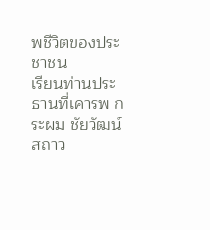พชีวิตของประชาชน
เรียนท่านประธานที่เคารพ กระผม ชัยวัฒน์ สถาว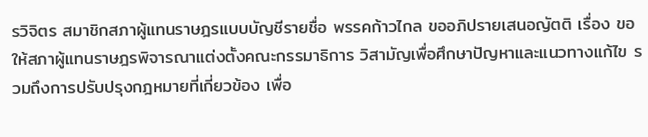รวิจิตร สมาชิกสภาผู้แทนราษฎรแบบบัญชีรายชื่อ พรรคก้าวไกล ขออภิปรายเสนอญัตติ เรื่อง ขอให้สภาผู้แทนราษฎรพิจารณาแต่งตั้งคณะกรรมาธิการ วิสามัญเพื่อศึกษาปัญหาและแนวทางแก้ไข รวมถึงการปรับปรุงกฎหมายที่เกี่ยวข้อง เพื่อ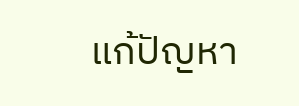แก้ปัญหา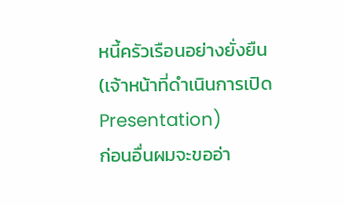หนี้ครัวเรือนอย่างยั่งยืน
(เจ้าหน้าที่ดำเนินการเปิด Presentation)
ก่อนอื่นผมจะขออ่า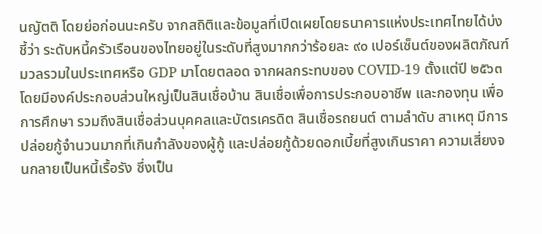นญัตติ โดยย่อก่อนนะครับ จากสถิติและข้อมูลที่เปิดเผยโดยธนาคารแห่งประเทศไทยได้บ่งชี้ว่า ระดับหนี้ครัวเรือนของไทยอยู่ในระดับที่สูงมากกว่าร้อยละ ๙๐ เปอร์เซ็นต์ของผลิตภัณฑ์ มวลรวมในประเทศหรือ GDP มาโดยตลอด จากผลกระทบของ COVID-19 ตั้งแต่ปี ๒๕๖๓ โดยมีองค์ประกอบส่วนใหญ่เป็นสินเชื่อบ้าน สินเชื่อเพื่อการประกอบอาชีพ และกองทุน เพื่อการศึกษา รวมถึงสินเชื่อส่วนบุคคลและบัตรเครดิต สินเชื่อรถยนต์ ตามลำดับ สาเหตุ มีการปล่อยกู้จำนวนมากที่เกินกำลังของผู้กู้ และปล่อยกู้ด้วยดอกเบี้ยที่สูงเกินราคา ความเสี่ยงจนกลายเป็นหนี้เรื้อรัง ซึ่งเป็น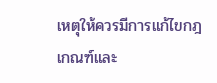เหตุให้ควรมีการแก้ไขกฎเกณฑ์และ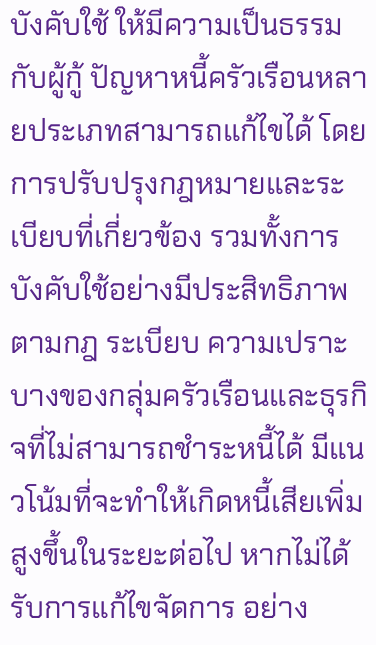บังคับใช้ ให้มีความเป็นธรรมกับผู้กู้ ปัญหาหนี้ครัวเรือนหลายประเภทสามารถแก้ไขได้ โดยการปรับปรุงกฎหมายและระเบียบที่เกี่ยวข้อง รวมทั้งการบังคับใช้อย่างมีประสิทธิภาพ ตามกฎ ระเบียบ ความเปราะบางของกลุ่มครัวเรือนและธุรกิจที่ไม่สามารถชำระหนี้ได้ มีแนวโน้มที่จะทำให้เกิดหนี้เสียเพิ่มสูงขึ้นในระยะต่อไป หากไม่ได้รับการแก้ไขจัดการ อย่าง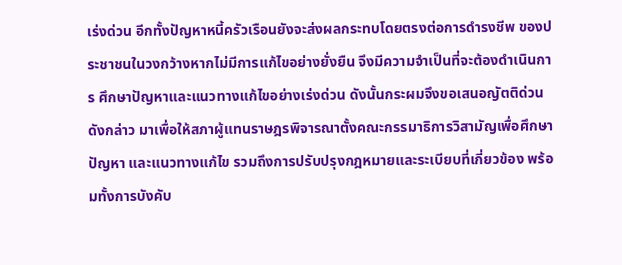เร่งด่วน อีกทั้งปัญหาหนี้ครัวเรือนยังจะส่งผลกระทบโดยตรงต่อการดำรงชีพ ของประชาชนในวงกว้างหากไม่มีการแก้ไขอย่างยั่งยืน จึงมีความจำเป็นที่จะต้องดำเนินการ ศึกษาปัญหาและแนวทางแก้ไขอย่างเร่งด่วน ดังนั้นกระผมจึงขอเสนอญัตติด่วนดังกล่าว มาเพื่อให้สภาผู้แทนราษฎรพิจารณาตั้งคณะกรรมาธิการวิสามัญเพื่อศึกษาปัญหา และแนวทางแก้ไข รวมถึงการปรับปรุงกฎหมายและระเบียบที่เกี่ยวข้อง พร้อมทั้งการบังคับ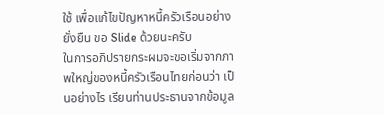ใช้ เพื่อแก้ไขปัญหาหนี้ครัวเรือนอย่างยั่งยืน ขอ Slide ด้วยนะครับ
ในการอภิปรายกระผมจะขอเริ่มจากภาพใหญ่ของหนี้ครัวเรือนไทยก่อนว่า เป็นอย่างไร เรียนท่านประธานจากข้อมูล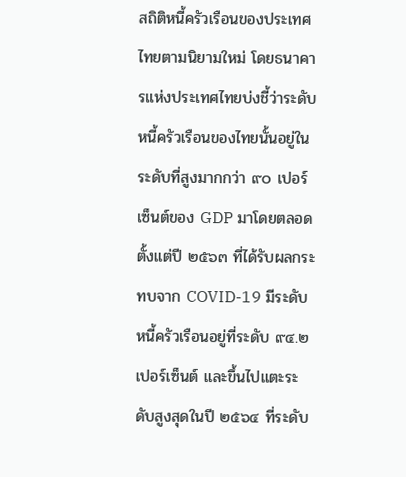สถิติหนี้ครัวเรือนของประเทศไทยตามนิยามใหม่ โดยธนาคารแห่งประเทศไทยบ่งชี้ว่าระดับหนี้ครัวเรือนของไทยนั้นอยู่ในระดับที่สูงมากกว่า ๙๐ เปอร์เซ็นต์ของ GDP มาโดยตลอดตั้งแต่ปี ๒๕๖๓ ที่ได้รับผลกระทบจาก COVID-19 มีระดับหนี้ครัวเรือนอยู่ที่ระดับ ๙๔.๒ เปอร์เซ็นต์ และขึ้นไปแตะระดับสูงสุดในปี ๒๕๖๔ ที่ระดับ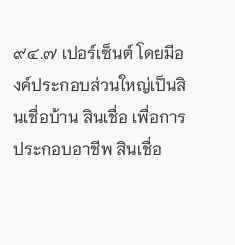๙๔.๗ เปอร์เซ็นต์ โดยมีองค์ประกอบส่วนใหญ่เป็นสินเชื่อบ้าน สินเชื่อ เพื่อการประกอบอาชีพ สินเชื่อ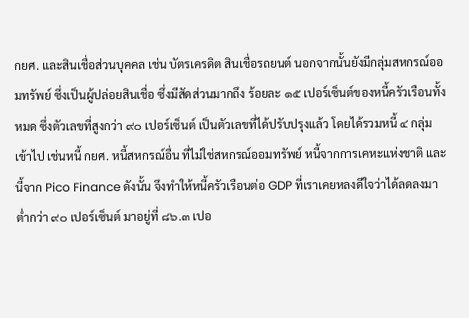กยศ. และสินเชื่อส่วนบุคคล เช่น บัตรเครดิต สินเชื่อรถยนต์ นอกจากนั้นยังมีกลุ่มสหกรณ์ออมทรัพย์ ซึ่งเป็นผู้ปล่อยสินเชื่อ ซึ่งมีสัดส่วนมากถึง ร้อยละ ๑๕ เปอร์เซ็นต์ของหนี้ครัวเรือนทั้งหมด ซึ่งตัวเลขที่สูงกว่า ๙๐ เปอร์เซ็นต์ เป็นตัวเลขที่ได้ปรับปรุงแล้ว โดยได้รวมหนี้ ๔ กลุ่มเข้าไป เช่นหนี้ กยศ. หนี้สหกรณ์อื่น ที่ไม่ใช่สหกรณ์ออมทรัพย์ หนี้จากการเคหะแห่งชาติ และนี้จาก Pico Finance ดังนั้น จึงทำให้หนี้ครัวเรือนต่อ GDP ที่เราเคยหลงดีใจว่าได้ลดลงมาต่ำกว่า ๙๐ เปอร์เซ็นต์ มาอยู่ที่ ๘๖.๓ เปอ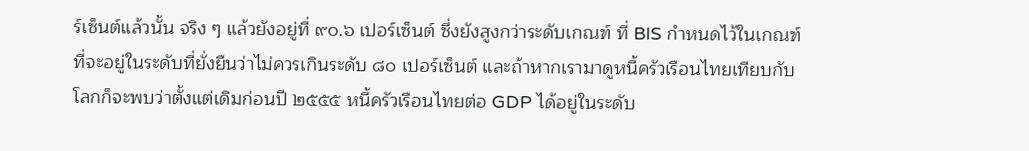ร์เซ็นต์แล้วนั้น จริง ๆ แล้วยังอยู่ที่ ๙๐.๖ เปอร์เซ็นต์ ซึ่งยังสูงกว่าระดับเกณฑ์ ที่ BIS กำหนดไว้ในเกณฑ์ที่จะอยู่ในระดับที่ยั่งยืนว่าไม่ควรเกินระดับ ๘๐ เปอร์เซ็นต์ และถ้าหากเรามาดูหนี้ครัวเรือนไทยเทียบกับโลกก็จะพบว่าตั้งแต่เดิมก่อนปี ๒๕๕๕ หนี้ครัวเรือนไทยต่อ GDP ได้อยู่ในระดับ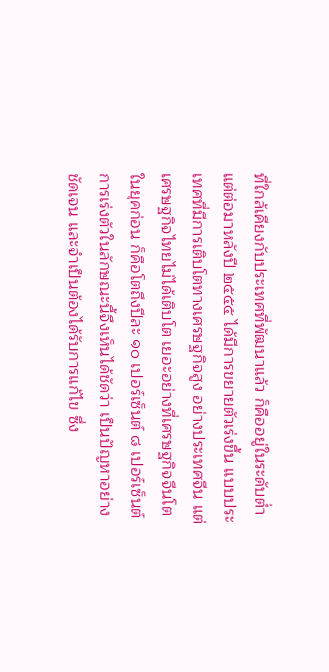ที่ใกล้เคียงกับประเทศที่พัฒนาแล้ว ก็คืออยู่ในระดับต่ำ แต่ต่อมาหลังปี ๒๕๕๕ ได้มีการขยายตัวเร่งขึ้น แบบประเทศที่มีการเติบโตทางเศรษฐกิจสูง อย่างประเทศจีน แต่เศรษฐกิจไทยไม่ได้เติบโต เยอะอย่างที่เศรษฐกิจจีนโตในยุคก่อน ก็คือโตถึงปีละ ๑๐ เปอร์เซ็นต์ ๘ เปอร์เซ็นต์ การเร่งตัวในลักษณะนี้จึงเห็นได้ชัดว่า เป็นปัญหาอย่างชัดเจน และจำเป็นต้องได้รับการแก้ไข ซึ่ง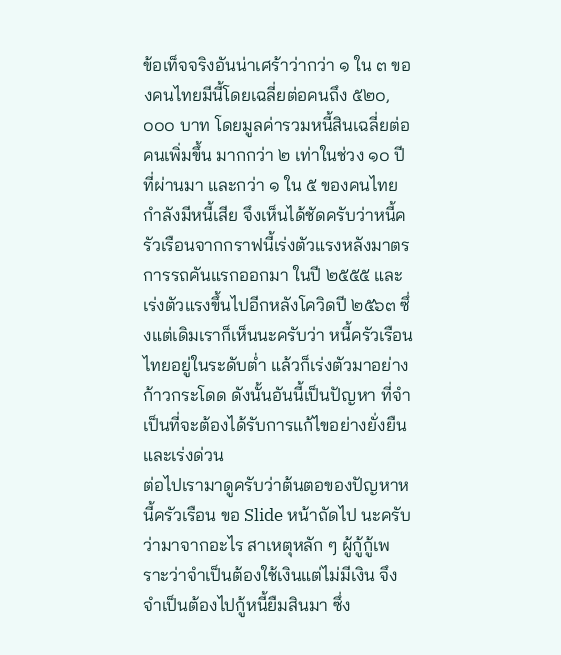ข้อเท็จจริงอันน่าเศร้าว่ากว่า ๑ ใน ๓ ของคนไทยมีนี้โดยเฉลี่ยต่อคนถึง ๕๒๐,๐๐๐ บาท โดยมูลค่ารวมหนี้สินเฉลี่ยต่อคนเพิ่มขึ้น มากกว่า ๒ เท่าในช่วง ๑๐ ปีที่ผ่านมา และกว่า ๑ ใน ๕ ของคนไทยกำลังมีหนี้เสีย จึงเห็นได้ชัดครับว่าหนี้ครัวเรือนจากกราฟนี้เร่งตัวแรงหลังมาตรการรถคันแรกออกมา ในปี ๒๕๕๕ และเร่งตัวแรงขึ้นไปอีกหลังโควิดปี ๒๕๖๓ ซึ่งแต่เดิมเราก็เห็นนะครับว่า หนี้ครัวเรือนไทยอยู่ในระดับต่ำ แล้วก็เร่งตัวมาอย่างก้าวกระโดด ดังนั้นอันนี้เป็นปัญหา ที่จำเป็นที่จะต้องได้รับการแก้ไขอย่างยั่งยืนและเร่งด่วน
ต่อไปเรามาดูครับว่าต้นตอของปัญหาหนี้ครัวเรือน ขอ Slide หน้าถัดไป นะครับว่ามาจากอะไร สาเหตุหลัก ๆ ผู้กู้กู้เพราะว่าจำเป็นต้องใช้เงินแต่ไม่มีเงิน จึงจำเป็นต้องไปกู้หนี้ยืมสินมา ซึ่ง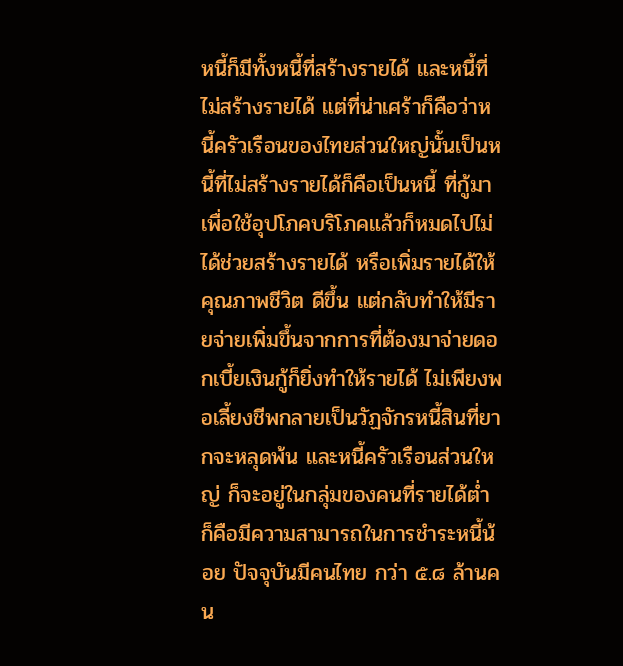หนี้ก็มีทั้งหนี้ที่สร้างรายได้ และหนี้ที่ไม่สร้างรายได้ แต่ที่น่าเศร้าก็คือว่าหนี้ครัวเรือนของไทยส่วนใหญ่นั้นเป็นหนี้ที่ไม่สร้างรายได้ก็คือเป็นหนี้ ที่กู้มาเพื่อใช้อุปโภคบริโภคแล้วก็หมดไปไม่ได้ช่วยสร้างรายได้ หรือเพิ่มรายได้ให้คุณภาพชีวิต ดีขึ้น แต่กลับทำให้มีรายจ่ายเพิ่มขึ้นจากการที่ต้องมาจ่ายดอกเบี้ยเงินกู้ก็ยิ่งทำให้รายได้ ไม่เพียงพอเลี้ยงชีพกลายเป็นวัฏจักรหนี้สินที่ยากจะหลุดพ้น และหนี้ครัวเรือนส่วนใหญ่ ก็จะอยู่ในกลุ่มของคนที่รายได้ต่ำ ก็คือมีความสามารถในการชำระหนี้น้อย ปัจจุบันมีคนไทย กว่า ๕.๘ ล้านคน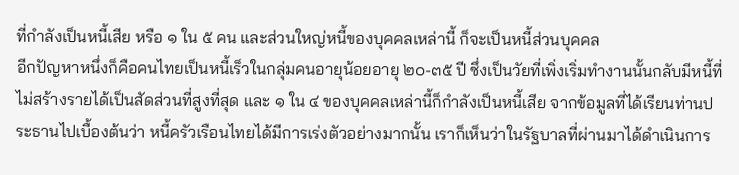ที่กำลังเป็นหนี้เสีย หรือ ๑ ใน ๕ คน และส่วนใหญ่หนี้ของบุคคลเหล่านี้ ก็จะเป็นหนี้ส่วนบุคคล
อีกปัญหาหนึ่งก็คือคนไทยเป็นหนี้เร็วในกลุ่มคนอายุน้อยอายุ ๒๐-๓๕ ปี ซึ่งเป็นวัยที่เพิ่งเริ่มทำงานนั้นกลับมีหนี้ที่ไม่สร้างรายได้เป็นสัดส่วนที่สูงที่สุด และ ๑ ใน ๔ ของบุคคลเหล่านี้ก็กำลังเป็นหนี้เสีย จากข้อมูลที่ได้เรียนท่านประธานไปเบื้องต้นว่า หนี้ครัวเรือนไทยได้มีการเร่งตัวอย่างมากนั้น เราก็เห็นว่าในรัฐบาลที่ผ่านมาได้ดำเนินการ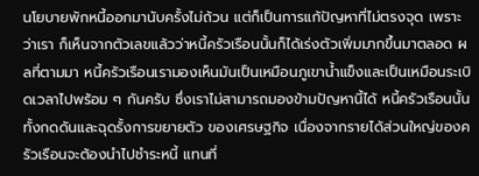นโยบายพักหนี้ออกมานับครั้งไม่ถ้วน แต่ก็เป็นการแก้ปัญหาที่ไม่ตรงจุด เพราะว่าเรา ก็เห็นจากตัวเลขแล้วว่าหนี้ครัวเรือนนั้นก็ได้เร่งตัวเพิ่มมากขึ้นมาตลอด ผลที่ตามมา หนี้ครัวเรือนเรามองเห็นมันเป็นเหมือนภูเขาน้ำแข็งและเป็นเหมือนระเบิดเวลาไปพร้อม ๆ กันครับ ซึ่งเราไม่สามารถมองข้ามปัญหานี้ได้ หนี้ครัวเรือนนั้นทั้งกดดันและฉุดรั้งการขยายตัว ของเศรษฐกิจ เนื่องจากรายได้ส่วนใหญ่ของครัวเรือนจะต้องนำไปชำระหนี้ แทนที่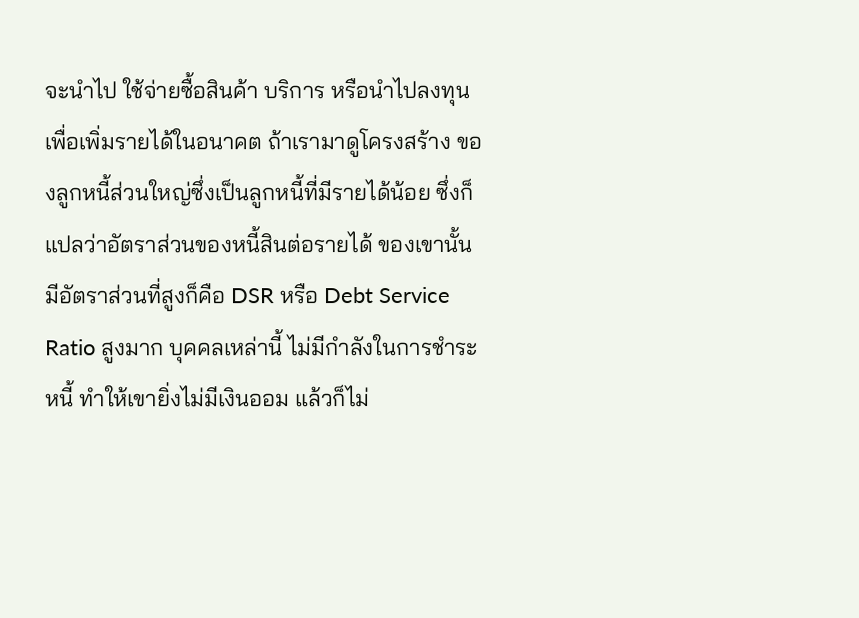จะนำไป ใช้จ่ายซื้อสินค้า บริการ หรือนำไปลงทุนเพื่อเพิ่มรายได้ในอนาคต ถ้าเรามาดูโครงสร้าง ของลูกหนี้ส่วนใหญ่ซึ่งเป็นลูกหนี้ที่มีรายได้น้อย ซึ่งก็แปลว่าอัตราส่วนของหนี้สินต่อรายได้ ของเขานั้นมีอัตราส่วนที่สูงก็คือ DSR หรือ Debt Service Ratio สูงมาก บุคคลเหล่านี้ ไม่มีกำลังในการชำระหนี้ ทำให้เขายิ่งไม่มีเงินออม แล้วก็ไม่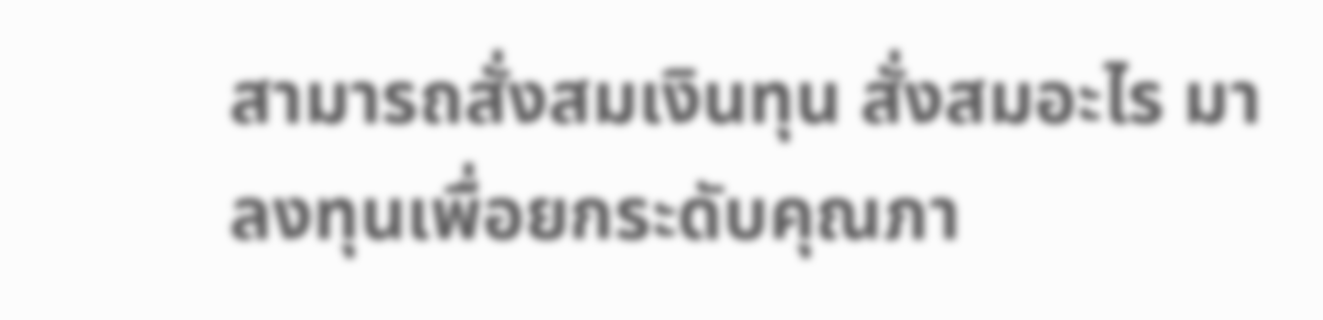สามารถสั่งสมเงินทุน สั่งสมอะไร มาลงทุนเพื่อยกระดับคุณภา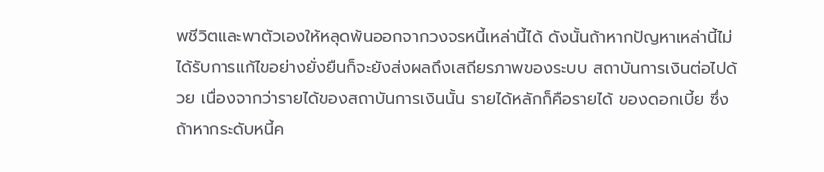พชีวิตและพาตัวเองให้หลุดพ้นออกจากวงจรหนี้เหล่านี้ได้ ดังนั้นถ้าหากปัญหาเหล่านี้ไม่ได้รับการแก้ไขอย่างยั่งยืนก็จะยังส่งผลถึงเสถียรภาพของระบบ สถาบันการเงินต่อไปด้วย เนื่องจากว่ารายได้ของสถาบันการเงินนั้น รายได้หลักก็คือรายได้ ของดอกเบี้ย ซึ่งถ้าหากระดับหนี้ค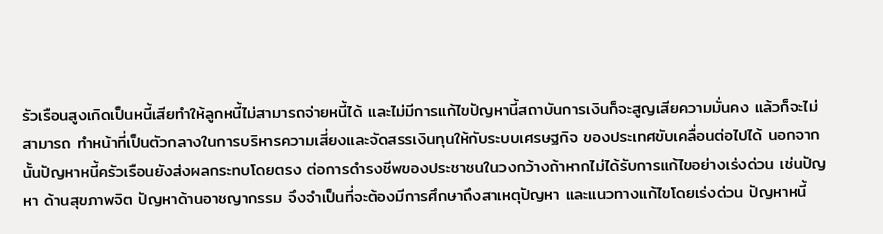รัวเรือนสูงเกิดเป็นหนี้เสียทำให้ลูกหนี้ไม่สามารถจ่ายหนี้ได้ และไม่มีการแก้ไขปัญหานี้สถาบันการเงินก็จะสูญเสียความมั่นคง แล้วก็จะไม่สามารถ ทำหน้าที่เป็นตัวกลางในการบริหารความเสี่ยงและจัดสรรเงินทุนให้กับระบบเศรษฐกิจ ของประเทศขับเคลื่อนต่อไปได้ นอกจากนั้นปัญหาหนี้ครัวเรือนยังส่งผลกระทบโดยตรง ต่อการดำรงชีพของประชาชนในวงกว้างถ้าหากไม่ได้รับการแก้ไขอย่างเร่งด่วน เช่นปัญหา ด้านสุขภาพจิต ปัญหาด้านอาชญากรรม จึงจำเป็นที่จะต้องมีการศึกษาถึงสาเหตุปัญหา และแนวทางแก้ไขโดยเร่งด่วน ปัญหาหนี้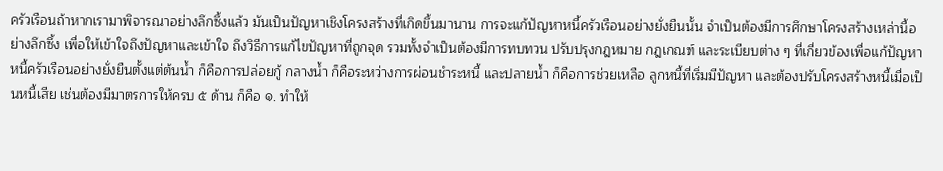ครัวเรือนถ้าหากเรามาพิจารณาอย่างลึกซึ้งแล้ว มันเป็นปัญหาเชิงโครงสร้างที่เกิดขึ้นมานาน การจะแก้ปัญหาหนี้ครัวเรือนอย่างยั่งยืนนั้น จำเป็นต้องมีการศึกษาโครงสร้างเหล่านี้อย่างลึกซึ้ง เพื่อให้เข้าใจถึงปัญหาและเข้าใจ ถึงวิธีการแก้ไขปัญหาที่ถูกจุด รวมทั้งจำเป็นต้องมีการทบทวน ปรับปรุงกฎหมาย กฎเกณฑ์ และระเบียบต่าง ๆ ที่เกี่ยวข้องเพื่อแก้ปัญหาหนี้ครัวเรือนอย่างยั่งยืนตั้งแต่ต้นน้ำ ก็คือการปล่อยกู้ กลางน้ำ ก็คือระหว่างการผ่อนชำระหนี้ และปลายน้ำ ก็คือการช่วยเหลือ ลูกหนี้ที่เริ่มมีปัญหา และต้องปรับโครงสร้างหนี้เมื่อเป็นหนี้เสีย เช่นต้องมีมาตรการให้ครบ ๕ ด้าน ก็คือ ๑. ทำให้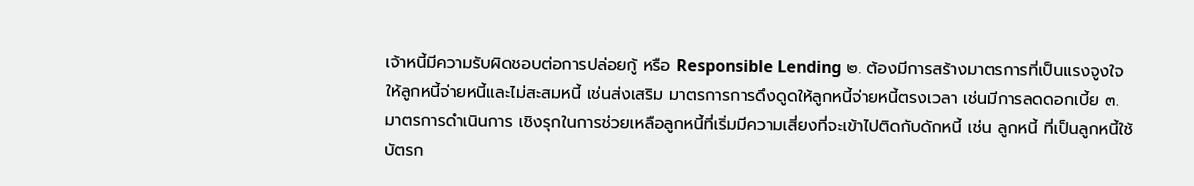เจ้าหนี้มีความรับผิดชอบต่อการปล่อยกู้ หรือ Responsible Lending ๒. ต้องมีการสร้างมาตรการที่เป็นแรงจูงใจให้ลูกหนี้จ่ายหนี้และไม่สะสมหนี้ เช่นส่งเสริม มาตรการการดึงดูดให้ลูกหนี้จ่ายหนี้ตรงเวลา เช่นมีการลดดอกเบี้ย ๓. มาตรการดำเนินการ เชิงรุกในการช่วยเหลือลูกหนี้ที่เริ่มมีความเสี่ยงที่จะเข้าไปติดกับดักหนี้ เช่น ลูกหนี้ ที่เป็นลูกหนี้ใช้บัตรก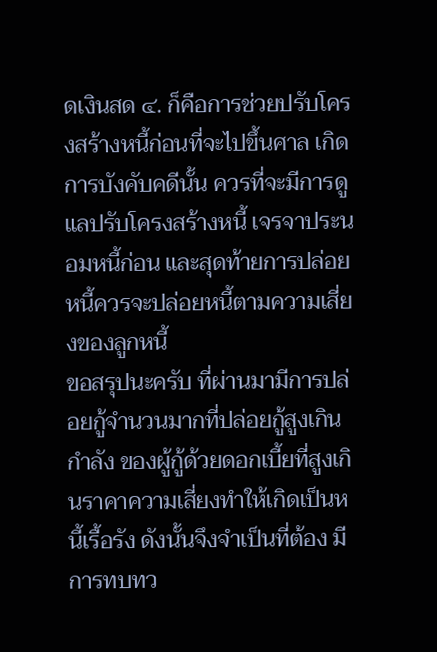ดเงินสด ๔. ก็คือการช่วยปรับโครงสร้างหนี้ก่อนที่จะไปขึ้นศาล เกิดการบังคับคดีนั้น ควรที่จะมีการดูแลปรับโครงสร้างหนี้ เจรจาประนอมหนี้ก่อน และสุดท้ายการปล่อยหนี้ควรจะปล่อยหนี้ตามความเสี่ยงของลูกหนี้
ขอสรุปนะครับ ที่ผ่านมามีการปล่อยกู้จำนวนมากที่ปล่อยกู้สูงเกินกำลัง ของผู้กู้ด้วยดอกเบี้ยที่สูงเกินราคาความเสี่ยงทำให้เกิดเป็นหนี้เรื้อรัง ดังนั้นจึงจำเป็นที่ต้อง มีการทบทว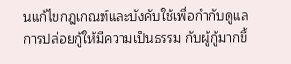นแก้ไขกฎเกณฑ์และบังคับใช้เพื่อกำกับดูแลการปล่อยกู้ให้มีความเป็นธรรม กับผู้กู้มากขึ้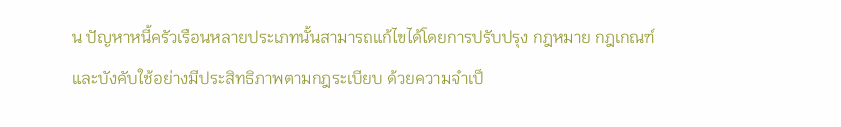น ปัญหาหนี้ครัวเรือนหลายประเภทนั้นสามารถแก้ไขได้โดยการปรับปรุง กฎหมาย กฎเกณฑ์ และบังคับใช้อย่างมีประสิทธิภาพตามกฎระเบียบ ด้วยความจำเป็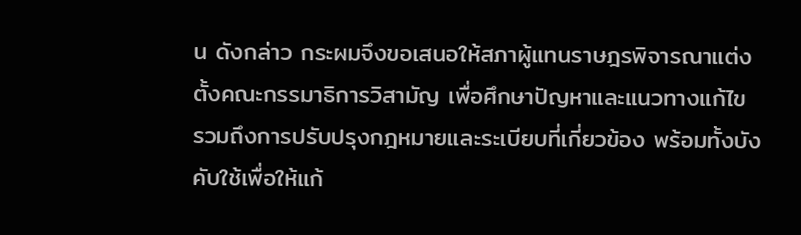น ดังกล่าว กระผมจึงขอเสนอให้สภาผู้แทนราษฎรพิจารณาแต่งตั้งคณะกรรมาธิการวิสามัญ เพื่อศึกษาปัญหาและแนวทางแก้ไข รวมถึงการปรับปรุงกฎหมายและระเบียบที่เกี่ยวข้อง พร้อมทั้งบังคับใช้เพื่อให้แก้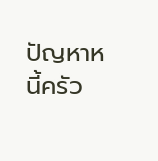ปัญหาหนี้ครัว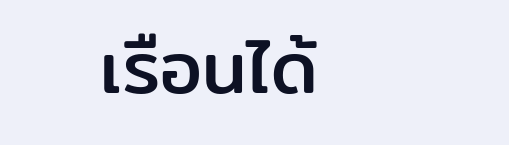เรือนได้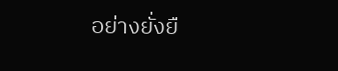อย่างยั่งยื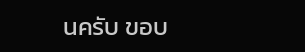นครับ ขอบ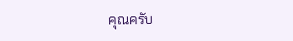คุณครับ